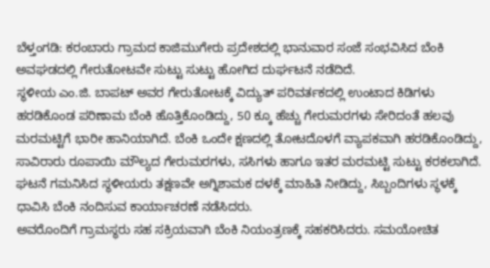ಬೆಳ್ತಂಗಡಿ: ಕರಂಬಾರು ಗ್ರಾಮದ ಕಾಜಿಮುಗೇರು ಪ್ರದೇಶದಲ್ಲಿ ಭಾನುವಾರ ಸಂಜೆ ಸಂಭವಿಸಿದ ಬೆಂಕಿ ಅವಘಡದಲ್ಲಿ ಗೇರುತೋಟವೇ ಸುಟ್ಟು ಸುಟ್ಟು ಹೋಗಿದ ದುರ್ಘಟನೆ ನಡೆದಿದೆ.
ಸ್ಥಳೀಯ ಎಂ.ಜಿ. ಬಾಪಟ್ ಅವರ ಗೇರುತೋಟಕ್ಕೆ ವಿದ್ಯುತ್ ಪರಿವರ್ತಕದಲ್ಲಿ ಉಂಟಾದ ಕಿಡಿಗಳು ಹರಡಿಕೊಂಡ ಪರಿಣಾಮ ಬೆಂಕಿ ಹೊತ್ತಿಕೊಂಡಿದ್ದು, 50 ಕ್ಕೂ ಹೆಚ್ಚು ಗೇರುಮರಗಳು ಸೇರಿದಂತೆ ಹಲವು ಮರಮಟ್ಟಿಗೆ ಭಾರೀ ಹಾನಿಯಾಗಿದೆ. ಬೆಂಕಿ ಒಂದೇ ಕ್ಷಣದಲ್ಲಿ ತೋಟದೊಳಗೆ ವ್ಯಾಪಕವಾಗಿ ಹರಡಿಕೊಂಡಿದ್ದು, ಸಾವಿರಾರು ರೂಪಾಯಿ ಮೌಲ್ಯದ ಗೇರುಮರಗಳು, ಸಸಿಗಳು ಹಾಗೂ ಇತರ ಮರಮಟ್ಟಿ ಸುಟ್ಟು ಕರಕಲಾಗಿದೆ.
ಘಟನೆ ಗಮನಿಸಿದ ಸ್ಥಳೀಯರು ತಕ್ಷಣವೇ ಅಗ್ನಿಶಾಮಕ ದಳಕ್ಕೆ ಮಾಹಿತಿ ನೀಡಿದ್ದು, ಸಿಬ್ಬಂದಿಗಳು ಸ್ಥಳಕ್ಕೆ ಧಾವಿಸಿ ಬೆಂಕಿ ನಂದಿಸುವ ಕಾರ್ಯಾಚರಣೆ ನಡೆಸಿದರು.
ಅವರೊಂದಿಗೆ ಗ್ರಾಮಸ್ಥರು ಸಹ ಸಕ್ರಿಯವಾಗಿ ಬೆಂಕಿ ನಿಯಂತ್ರಣಕ್ಕೆ ಸಹಕರಿಸಿದರು. ಸಮಯೋಚಿತ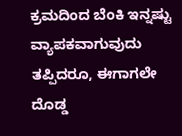ಕ್ರಮದಿಂದ ಬೆಂಕಿ ಇನ್ನಷ್ಟು ವ್ಯಾಪಕವಾಗುವುದು ತಪ್ಪಿದರೂ, ಈಗಾಗಲೇ ದೊಡ್ಡ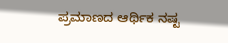ಪ್ರಮಾಣದ ಆರ್ಥಿಕ ನಷ್ಟ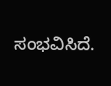ಸಂಭವಿಸಿದೆ.